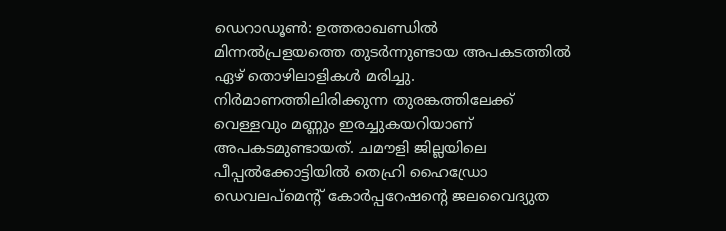ഡെറാഡൂൺ: ഉത്തരാഖണ്ഡിൽ മിന്നൽപ്രളയത്തെ തുടർന്നുണ്ടായ അപകടത്തിൽ ഏഴ് തൊഴിലാളികൾ മരിച്ചു. നിർമാണത്തിലിരിക്കുന്ന തുരങ്കത്തിലേക്ക് വെള്ളവും മണ്ണും ഇരച്ചുകയറിയാണ് അപകടമുണ്ടായത്. ചമൗളി ജില്ലയിലെ പീപ്പൽക്കോട്ടിയിൽ തെഹ്രി ഹൈഡ്രോ ഡെവലപ്മെന്റ് കോർപ്പറേഷന്റെ ജലവൈദ്യുത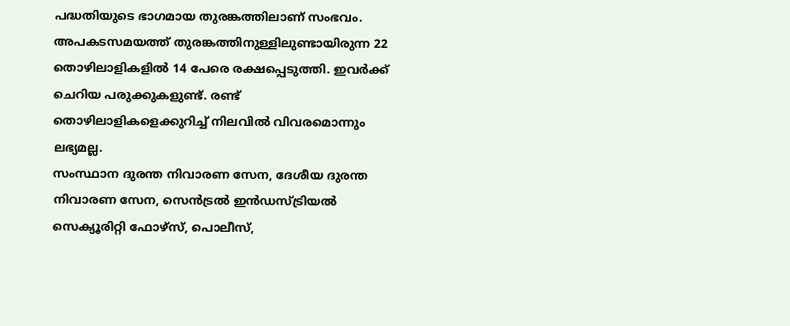പദ്ധതിയുടെ ഭാഗമായ തുരങ്കത്തിലാണ് സംഭവം.
അപകടസമയത്ത് തുരങ്കത്തിനുള്ളിലുണ്ടായിരുന്ന 22 തൊഴിലാളികളിൽ 14 പേരെ രക്ഷപ്പെടുത്തി. ഇവർക്ക് ചെറിയ പരുക്കുകളുണ്ട്. രണ്ട് തൊഴിലാളികളെക്കുറിച്ച് നിലവിൽ വിവരമൊന്നും ലഭ്യമല്ല.
സംസ്ഥാന ദുരന്ത നിവാരണ സേന, ദേശീയ ദുരന്ത നിവാരണ സേന, സെൻട്രൽ ഇൻഡസ്ട്രിയൽ സെക്യൂരിറ്റി ഫോഴ്സ്, പൊലീസ്,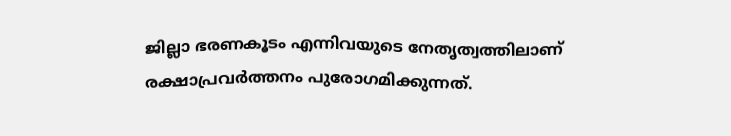ജില്ലാ ഭരണകൂടം എന്നിവയുടെ നേതൃത്വത്തിലാണ് രക്ഷാപ്രവർത്തനം പുരോഗമിക്കുന്നത്.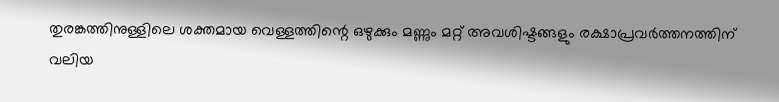തുരങ്കത്തിനുള്ളിലെ ശക്തമായ വെള്ളത്തിന്റെ ഒഴുക്കും മണ്ണും മറ്റ് അവശിഷ്ടങ്ങളും രക്ഷാപ്രവർത്തനത്തിന് വലിയ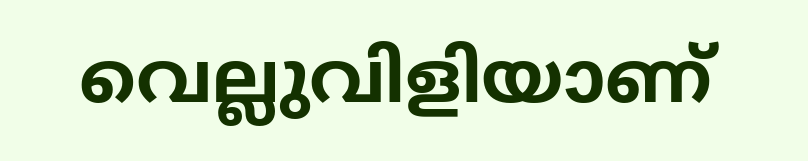വെല്ലുവിളിയാണ്